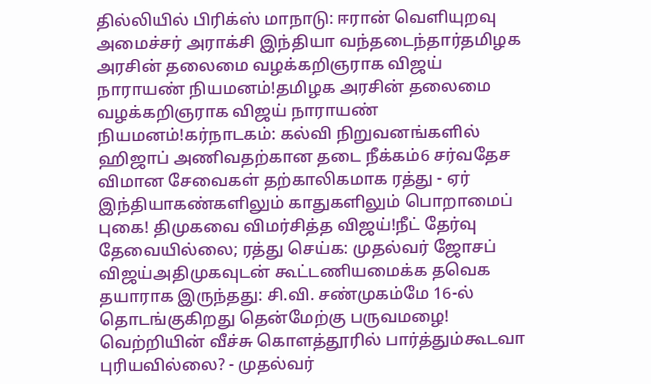தில்லியில் பிரிக்ஸ் மாநாடு: ஈரான் வெளியுறவு அமைச்சர் அராக்சி இந்தியா வந்தடைந்தார்தமிழக அரசின் தலைமை வழக்கறிஞராக விஜய் நாராயண் நியமனம்!தமிழக அரசின் தலைமை வழக்கறிஞராக விஜய் நாராயண் நியமனம்!கர்நாடகம்: கல்வி நிறுவனங்களில் ஹிஜாப் அணிவதற்கான தடை நீக்கம்6 சர்வதேச விமான சேவைகள் தற்காலிகமாக ரத்து - ஏர் இந்தியாகண்களிலும் காதுகளிலும் பொறாமைப் புகை! திமுகவை விமர்சித்த விஜய்!நீட் தேர்வு தேவையில்லை; ரத்து செய்க: முதல்வர் ஜோசப் விஜய்அதிமுகவுடன் கூட்டணியமைக்க தவெக தயாராக இருந்தது: சி.வி. சண்முகம்மே 16-ல் தொடங்குகிறது தென்மேற்கு பருவமழை! வெற்றியின் வீச்சு கொளத்தூரில் பார்த்தும்கூடவா புரியவில்லை? - முதல்வர்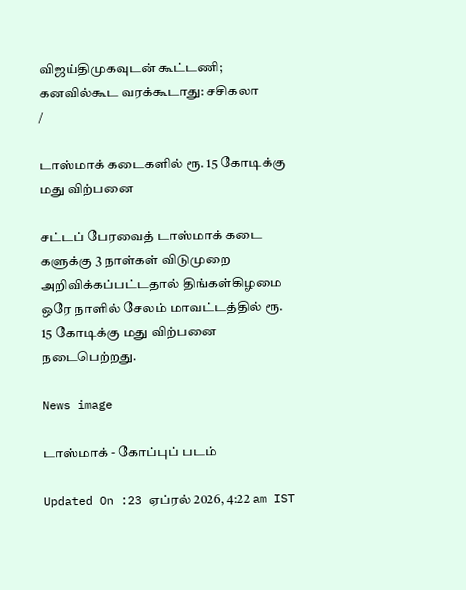விஜய்திமுகவுடன் கூட்டணி; கனவில்கூட வரக்கூடாது: சசிகலா
/

டாஸ்மாக் கடைகளில் ரூ. 15 கோடிக்கு மது விற்பனை

சட்டப் பேரவைத் டாஸ்மாக் கடை களுக்கு 3 நாள்கள் விடுமுறை அறிவிக்கப்பட்டதால் திங்கள்கிழமை ஒரே நாளில் சேலம் மாவட்டத்தில் ரூ. 15 கோடிக்கு மது விற்பனை நடைபெற்றது.

News image

டாஸ்மாக் - கோப்புப் படம்

Updated On :23 ஏப்ரல் 2026, 4:22 am IST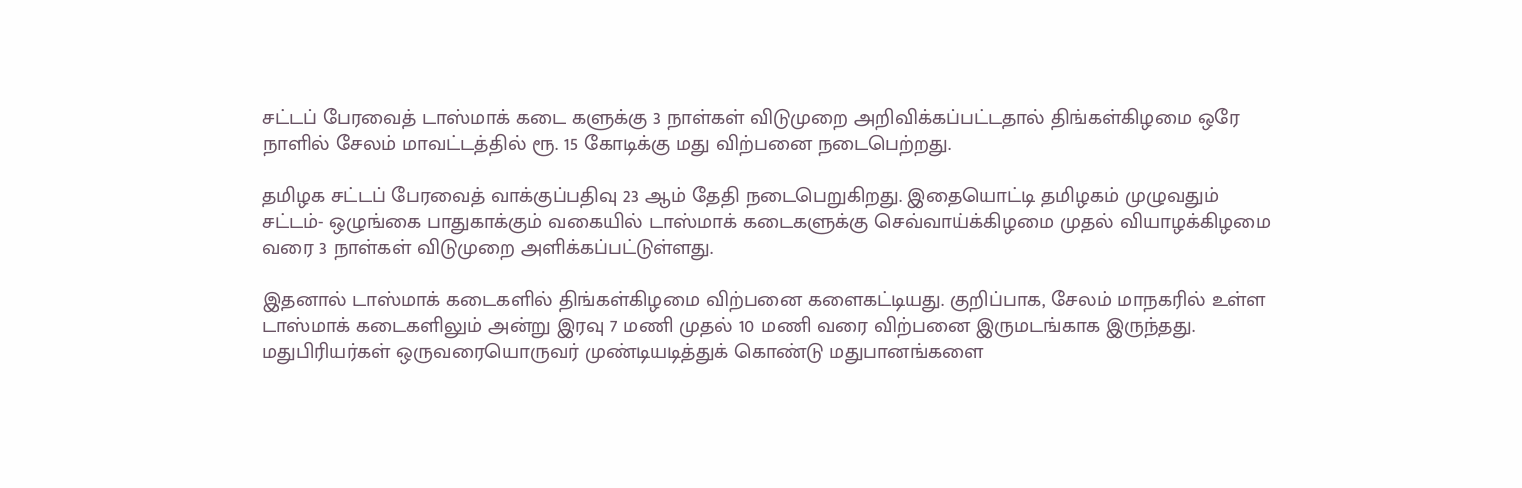சட்டப் பேரவைத் டாஸ்மாக் கடை களுக்கு 3 நாள்கள் விடுமுறை அறிவிக்கப்பட்டதால் திங்கள்கிழமை ஒரே நாளில் சேலம் மாவட்டத்தில் ரூ. 15 கோடிக்கு மது விற்பனை நடைபெற்றது.

தமிழக சட்டப் பேரவைத் வாக்குப்பதிவு 23 ஆம் தேதி நடைபெறுகிறது. இதையொட்டி தமிழகம் முழுவதும் சட்டம்- ஒழுங்கை பாதுகாக்கும் வகையில் டாஸ்மாக் கடைகளுக்கு செவ்வாய்க்கிழமை முதல் வியாழக்கிழமை வரை 3 நாள்கள் விடுமுறை அளிக்கப்பட்டுள்ளது.

இதனால் டாஸ்மாக் கடைகளில் திங்கள்கிழமை விற்பனை களைகட்டியது. குறிப்பாக, சேலம் மாநகரில் உள்ள டாஸ்மாக் கடைகளிலும் அன்று இரவு 7 மணி முதல் 10 மணி வரை விற்பனை இருமடங்காக இருந்தது. மதுபிரியர்கள் ஒருவரையொருவர் முண்டியடித்துக் கொண்டு மதுபானங்களை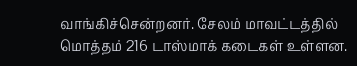வாங்கிச்சென்றனர். சேலம் மாவட்டத்தில் மொத்தம் 216 டாஸ்மாக் கடைகள் உள்ளன.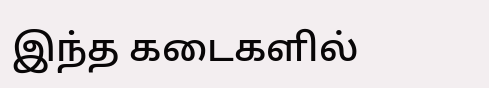இந்த கடைகளில்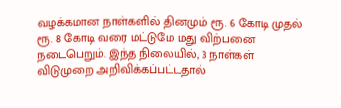வழக்கமான நாள்களில் தினமும் ரூ. 6 கோடி முதல் ரூ. 8 கோடி வரை மட்டுமே மது விற்பனை நடைபெறும். இந்த நிலையில், 3 நாள்கள் விடுமுறை அறிவிக்கப்பட்டதால்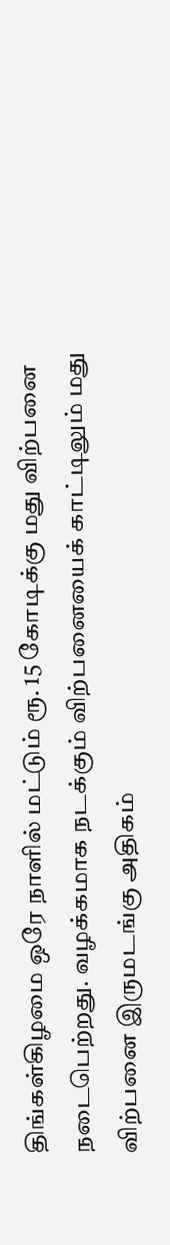திங்கள்கிழமை ஒரே நாளில் மட்டும் ரூ. 15 கோடிக்கு மது விற்பனை நடைபெற்றது. வழக்கமாக நடக்கும் விற்பனையைக் காட்டிலும் மது விற்பனை இருமடங்கு அதிகம்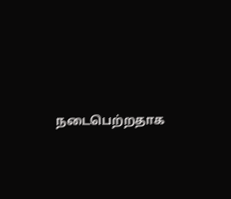நடைபெற்றதாக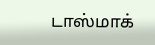டாஸ்மாக்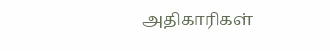அதிகாரிகள்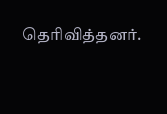தெரிவித்தனர்.